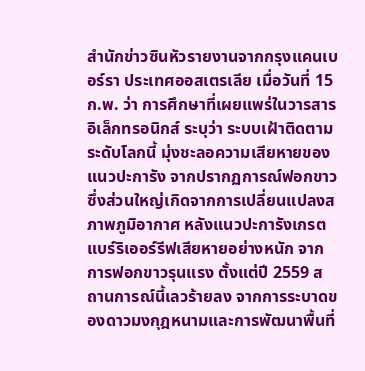สำนักข่าวซินหัวรายงานจากกรุงแคนเบอร์รา ประเทศออสเตรเลีย เมื่อวันที่ 15 ก.พ. ว่า การศึกษาที่เผยแพร่ในวารสารอิเล็กทรอนิกส์ ระบุว่า ระบบเฝ้าติดตามระดับโลกนี้ มุ่งชะลอความเสียหายของแนวปะการัง จากปรากฏการณ์ฟอกขาว ซึ่งส่วนใหญ่เกิดจากการเปลี่ยนแปลงสภาพภูมิอากาศ หลังแนวปะการังเกรตแบร์ริเออร์รีฟเสียหายอย่างหนัก จากการฟอกขาวรุนแรง ตั้งแต่ปี 2559 สถานการณ์นี้เลวร้ายลง จากการระบาดของดาวมงกุฎหนามและการพัฒนาพื้นที่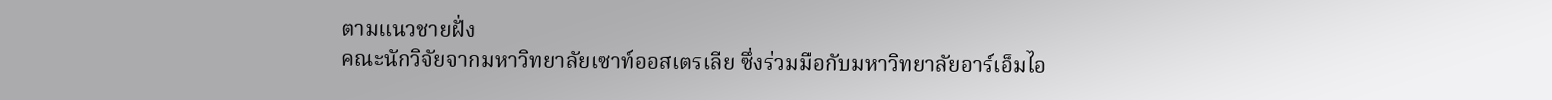ตามแนวชายฝั่ง
คณะนักวิจัยจากมหาวิทยาลัยเซาท์ออสเตรเลีย ซึ่งร่วมมือกับมหาวิทยาลัยอาร์เอ็มไอ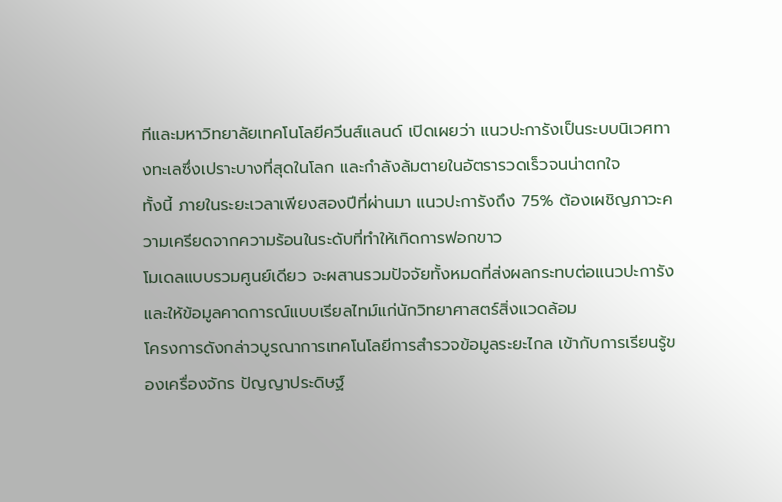ทีและมหาวิทยาลัยเทคโนโลยีควีนส์แลนด์ เปิดเผยว่า แนวปะการังเป็นระบบนิเวศทางทะเลซึ่งเปราะบางที่สุดในโลก และกำลังล้มตายในอัตรารวดเร็วจนน่าตกใจ
ทั้งนี้ ภายในระยะเวลาเพียงสองปีที่ผ่านมา แนวปะการังถึง 75% ต้องเผชิญภาวะความเครียดจากความร้อนในระดับที่ทำให้เกิดการฟอกขาว
โมเดลแบบรวมศูนย์เดียว จะผสานรวมปัจจัยทั้งหมดที่ส่งผลกระทบต่อแนวปะการัง และให้ข้อมูลคาดการณ์แบบเรียลไทม์แก่นักวิทยาศาสตร์สิ่งแวดล้อม
โครงการดังกล่าวบูรณาการเทคโนโลยีการสำรวจข้อมูลระยะไกล เข้ากับการเรียนรู้ของเครื่องจักร ปัญญาประดิษฐ์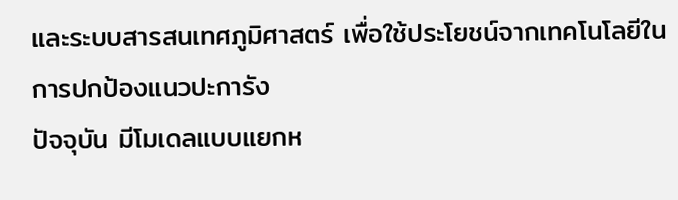และระบบสารสนเทศภูมิศาสตร์ เพื่อใช้ประโยชน์จากเทคโนโลยีในการปกป้องแนวปะการัง
ปัจจุบัน มีโมเดลแบบแยกห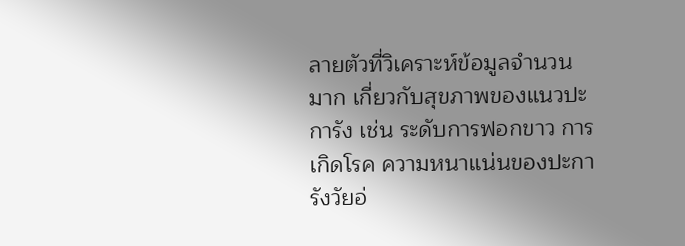ลายตัวที่วิเคราะห์ข้อมูลจำนวนมาก เกี่ยวกับสุขภาพของแนวปะการัง เช่น ระดับการฟอกขาว การเกิดโรค ความหนาแน่นของปะการังวัยอ่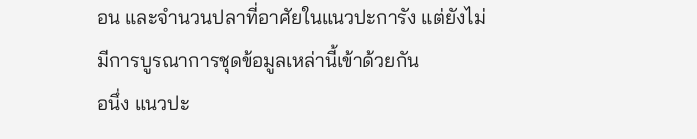อน และจำนวนปลาที่อาศัยในแนวปะการัง แต่ยังไม่มีการบูรณาการชุดข้อมูลเหล่านี้เข้าด้วยกัน
อนึ่ง แนวปะ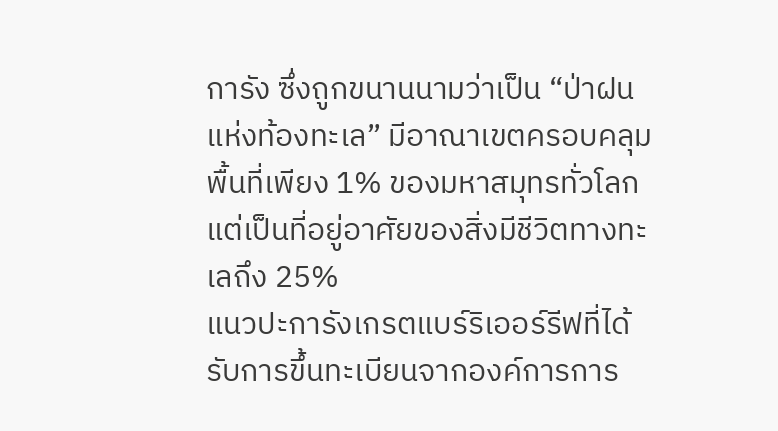การัง ซึ่งถูกขนานนามว่าเป็น “ป่าฝนแห่งท้องทะเล” มีอาณาเขตครอบคลุมพื้นที่เพียง 1% ของมหาสมุทรทั่วโลก แต่เป็นที่อยู่อาศัยของสิ่งมีชีวิตทางทะเลถึง 25%
แนวปะการังเกรตแบร์ริเออร์รีฟที่ได้รับการขึ้นทะเบียนจากองค์การการ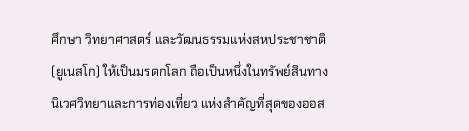ศึกษา วิทยาศาสตร์ และวัฒนธรรมแห่งสหประชาชาติ (ยูเนสโก) ให้เป็นมรดกโลก ถือเป็นหนึ่งในทรัพย์สินทางนิเวศวิทยาและการท่องเที่ยว แห่งสำคัญที่สุดของออส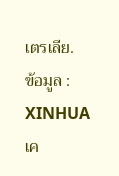เตรเลีย.
ข้อมูล : XINHUA
เค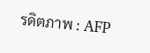รดิตภาพ : AFP